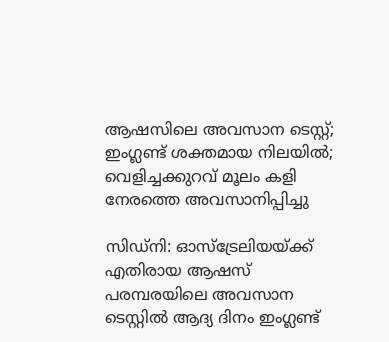ആഷസിലെ അവസാന ടെസ്റ്റ്; ഇംഗ്ലണ്ട് ശക്തമായ നിലയിൽ; വെളിച്ചക്കുറവ് മൂലം കളി നേരത്തെ അവസാനിപ്പിച്ചു

സിഡ്‌നി: ഓസ്‌ട്രേലിയയ്ക്ക് എതിരായ ആഷസ് പരമ്പരയിലെ അവസാന ടെസ്റ്റിൽ ആദ്യ ദിനം ഇംഗ്ലണ്ട്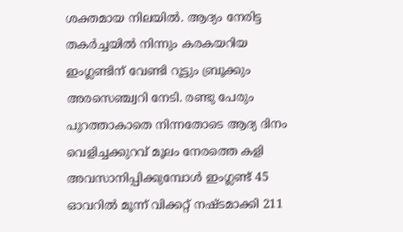ശക്തമായ നിലയിൽ. ആദ്യം നേരിട്ട തകർച്ചയിൽ നിന്നും കരകയറിയ ഇംഗ്ലണ്ടിന് വേണ്ടി റൂട്ടും ബ്രൂക്കും അരസെഞ്ച്വറി നേടി. രണ്ടു പേരും പുറത്താകാതെ നിന്നതോടെ ആദ്യ ദിനം വെളിച്ചക്കുറവ് മൂലം നേരത്തെ കളി അവസാനിപ്പിക്കുമ്പോൾ ഇംഗ്ലണ്ട് 45 ഓവറിൽ മൂന്ന് വിക്കറ്റ് നഷ്ടമാക്കി 211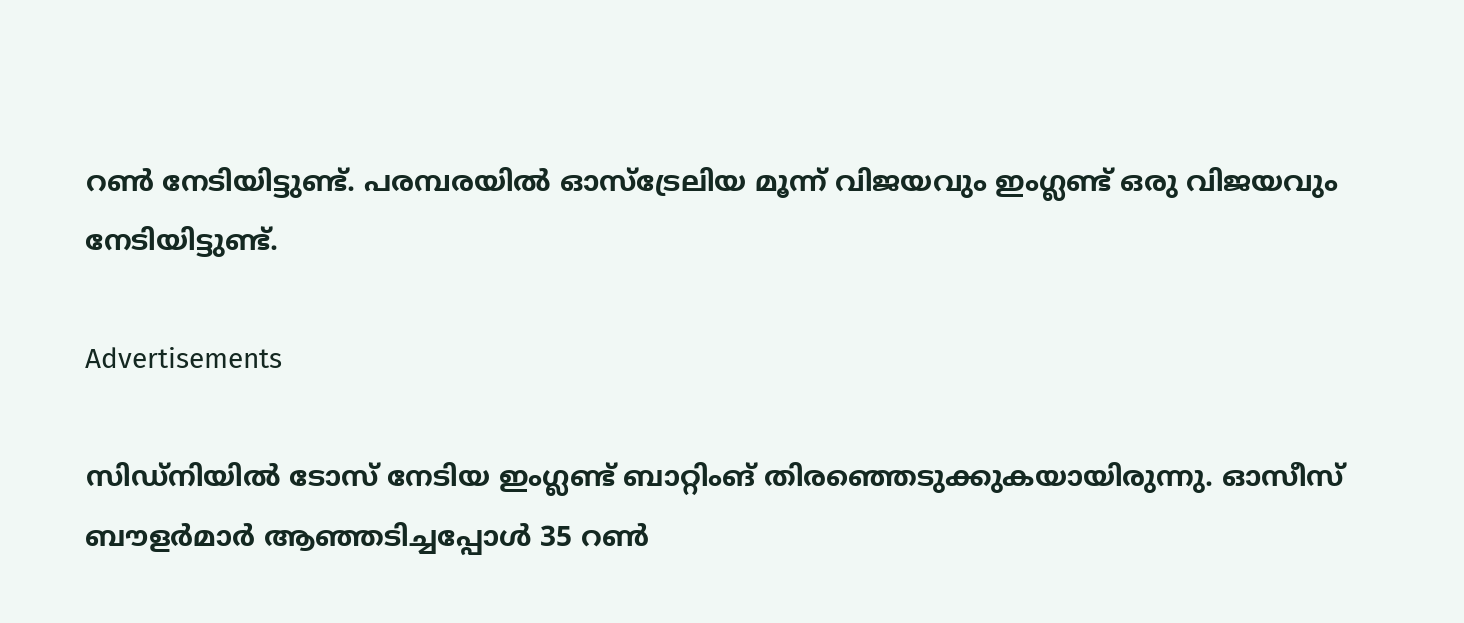റൺ നേടിയിട്ടുണ്ട്. പരമ്പരയിൽ ഓസ്‌ട്രേലിയ മൂന്ന് വിജയവും ഇംഗ്ലണ്ട് ഒരു വിജയവും നേടിയിട്ടുണ്ട്.

Advertisements

സിഡ്‌നിയിൽ ടോസ് നേടിയ ഇംഗ്ലണ്ട് ബാറ്റിംങ് തിരഞ്ഞെടുക്കുകയായിരുന്നു. ഓസീസ് ബൗളർമാർ ആഞ്ഞടിച്ചപ്പോൾ 35 റൺ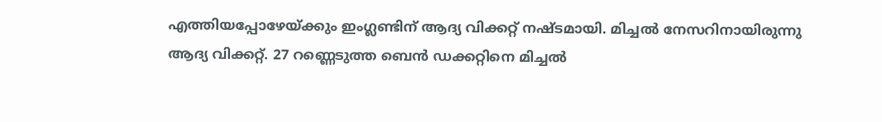എത്തിയപ്പോഴേയ്ക്കും ഇംഗ്ലണ്ടിന് ആദ്യ വിക്കറ്റ് നഷ്ടമായി. മിച്ചൽ നേസറിനായിരുന്നു ആദ്യ വിക്കറ്റ്. 27 റണ്ണെടുത്ത ബെൻ ഡക്കറ്റിനെ മിച്ചൽ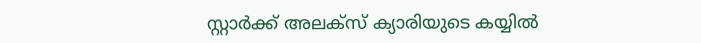സ്റ്റാർക്ക് അലക്‌സ് ക്യാരിയുടെ കയ്യിൽ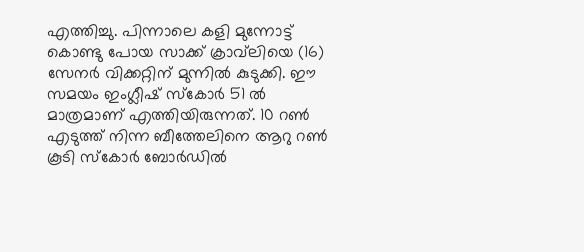എത്തിച്ചു. പിന്നാലെ കളി മുന്നോട്ട് കൊണ്ടു പോയ സാക്ക് ക്രാവ്‌ലിയെ (16) സേനർ വിക്കറ്റിന് മുന്നിൽ കുടുക്കി. ഈ സമയം ഇംഗ്ലീഷ് സ്‌കോർ 51 ൽ മാത്രമാണ് എത്തിയിരുന്നത്. 10 റൺ എടുത്ത് നിന്ന ബീത്തേലിനെ ആറു റൺ കൂടി സ്‌കോർ ബോർഡിൽ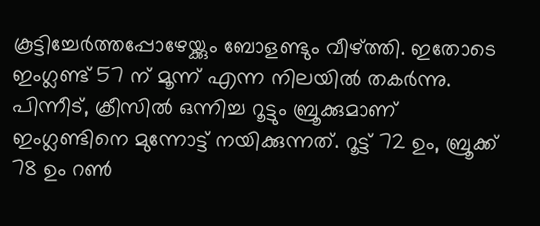കൂട്ടിച്ചേർത്തപ്പോഴേയ്ക്കും ബോളണ്ടും വീഴ്ത്തി. ഇതോടെ ഇംഗ്ലണ്ട് 57 ന് മൂന്ന് എന്ന നിലയിൽ തകർന്നു. പിന്നീട്, ക്രീസിൽ ഒന്നിച്ച റൂട്ടും ബ്രൂക്കുമാണ് ഇംഗ്ലണ്ടിനെ മുന്നോട്ട് നയിക്കുന്നത്. റൂട്ട് 72 ഉം, ബ്രൂക്ക് 78 ഉം റൺ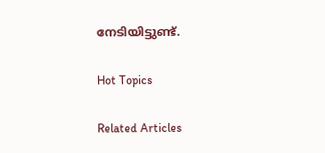നേടിയിട്ടുണ്ട്.

Hot Topics

Related Articles